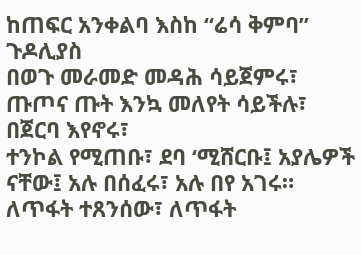ከጠፍር አንቀልባ እስከ “ሬሳ ቅምባ”
ጉዶሊያስ
በወጉ መራመድ መዳሕ ሳይጀምሩ፣
ጡጦና ጡት እንኳ መለየት ሳይችሉ፣ በጀርባ እየኖሩ፣
ተንኮል የሚጠቡ፣ ደባ ‘ሚሸርቡ፤ አያሌዎች ናቸው፤ አሉ በሰፈሩ፣ አሉ በየ አገሩ።
ለጥፋት ተጸንሰው፣ ለጥፋት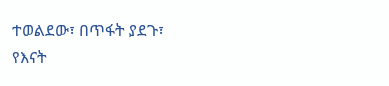ተወልደው፣ በጥፋት ያደጉ፣
የእናት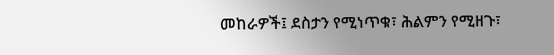መከራዎች፤ ደስታን የሚነጥቁ፣ ሕልምን የሚዘጉ፣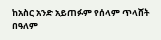ከአስር አንድ አይጠፉም የሰላም ጥላሸት በዓለም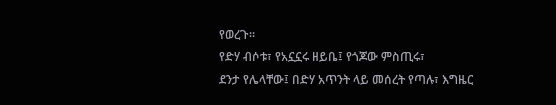የወረጉ።
የድሃ ብሶቱ፣ የአኗኗሩ ዘይቤ፤ የጎጆው ምስጢሩ፣
ደንታ የሌላቸው፤ በድሃ አጥንት ላይ መሰረት የጣሉ፣ እግዜር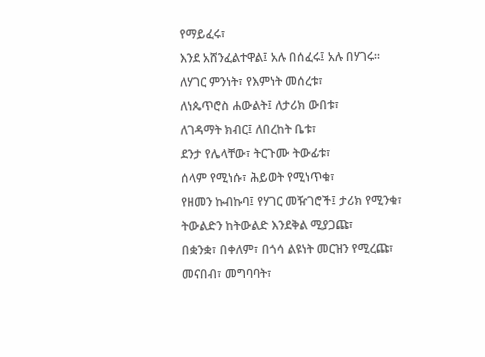የማይፈሩ፣
እንደ አሸንፈልተዋል፤ አሉ በሰፈሩ፤ አሉ በሃገሩ።
ለሃገር ምንነት፣ የእምነት መሰረቱ፣
ለነጴጥሮስ ሐውልት፤ ለታሪክ ውበቱ፣
ለገዳማት ክብር፤ ለበረከት ቤቱ፣
ደንታ የሌላቸው፣ ትርጉሙ ትውፊቱ፣
ሰላም የሚነሱ፣ ሕይወት የሚነጥቁ፣
የዘመን ኩብኩባ፤ የሃገር መዥገሮች፤ ታሪክ የሚንቁ፣
ትውልድን ከትውልድ እንደቅል ሚያጋጩ፣
በቋንቋ፣ በቀለም፣ በጎሳ ልዩነት መርዝን የሚረጩ፣
መናበብ፣ መግባባት፣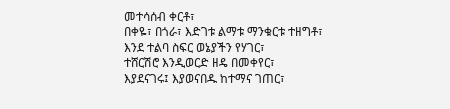መተሳሰብ ቀርቶ፣
በቀዬ፣ በጎራ፣ እድገቱ ልማቱ ማንቁርቱ ተዘግቶ፣
እንደ ተልባ ስፍር ወኔያችን የሃገር፣
ተሸርሽሮ እንዲወርድ ዘዴ በመቀየር፣
እያደናገሩ፤ እያወናበዱ ከተማና ገጠር፣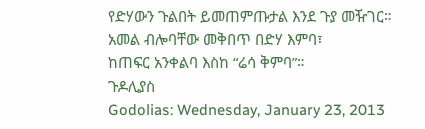የድሃውን ጉልበት ይመጠምጡታል እንደ ጉያ መዥገር።
አመል ብሎባቸው መቅበጥ በድሃ እምባ፣
ከጠፍር አንቀልባ እስከ “ሬሳ ቅምባ”።
ጉዶሊያስ
Godolias: Wednesday, January 23, 2013